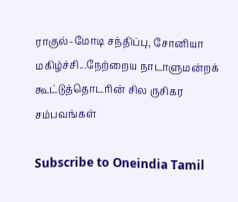ராகுல்-மோடி சந்திப்பு, சோனியா மகிழ்ச்சி...நேற்றைய நாடாளுமன்றக் கூட்டுத்தொடரின் சில ருசிகர சம்பவங்கள்

Subscribe to Oneindia Tamil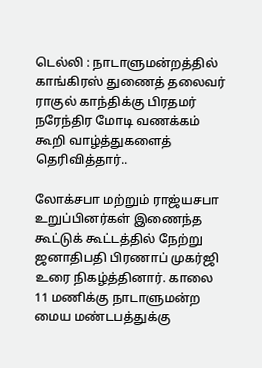டெல்லி : நாடாளுமன்றத்தில் காங்கிரஸ் துணைத் தலைவர் ராகுல் காந்திக்கு பிரதமர் நரேந்திர மோடி வணக்கம் கூறி வாழ்த்துகளைத் தெரிவித்தார்..

லோக்சபா மற்றும் ராஜ்யசபா உறுப்பினர்கள் இணைந்த கூட்டுக் கூட்டத்தில் நேற்று ஜனாதிபதி பிரணாப் முகர்ஜி உரை நிகழ்த்தினார். காலை 11 மணிக்கு நாடாளுமன்ற மைய மண்டபத்துக்கு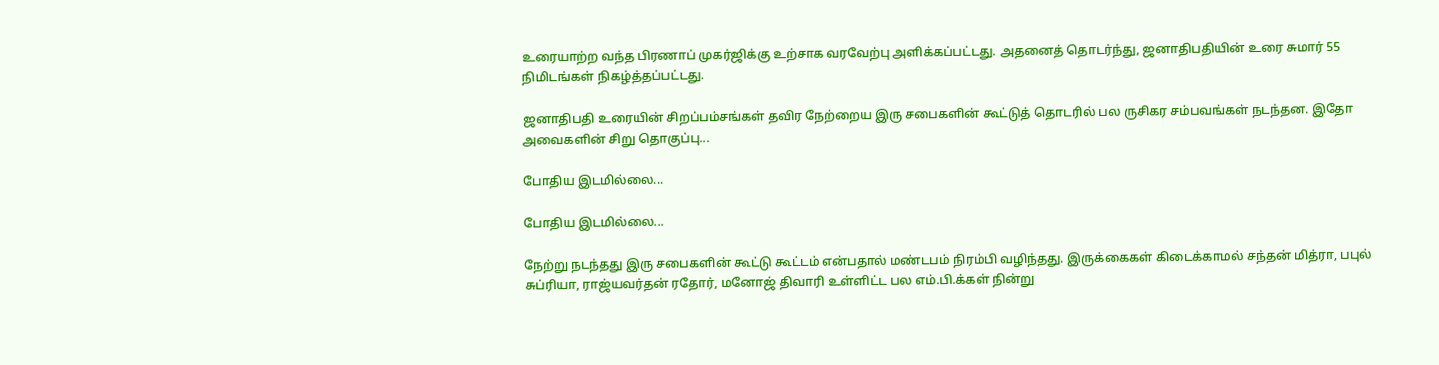உரையாற்ற வந்த பிரணாப் முகர்ஜிக்கு உற்சாக வரவேற்பு அளிக்கப்பட்டது. அதனைத் தொடர்ந்து, ஜனாதிபதியின் உரை சுமார் 55 நிமிடங்கள் நிகழ்த்தப்பட்டது.

ஜனாதிபதி உரையின் சிறப்பம்சங்கள் தவிர நேற்றைய இரு சபைகளின் கூட்டுத் தொடரில் பல ருசிகர சம்பவங்கள் நடந்தன. இதோ அவைகளின் சிறு தொகுப்பு...

போதிய இடமில்லை...

போதிய இடமில்லை...

நேற்று நடந்தது இரு சபைகளின் கூட்டு கூட்டம் என்பதால் மண்டபம் நிரம்பி வழிந்தது. இருக்கைகள் கிடைக்காமல் சந்தன் மித்ரா, பபுல் சுப்ரியா, ராஜ்யவர்தன் ரதோர், மனோஜ் திவாரி உள்ளிட்ட பல எம்.பி.க்கள் நின்று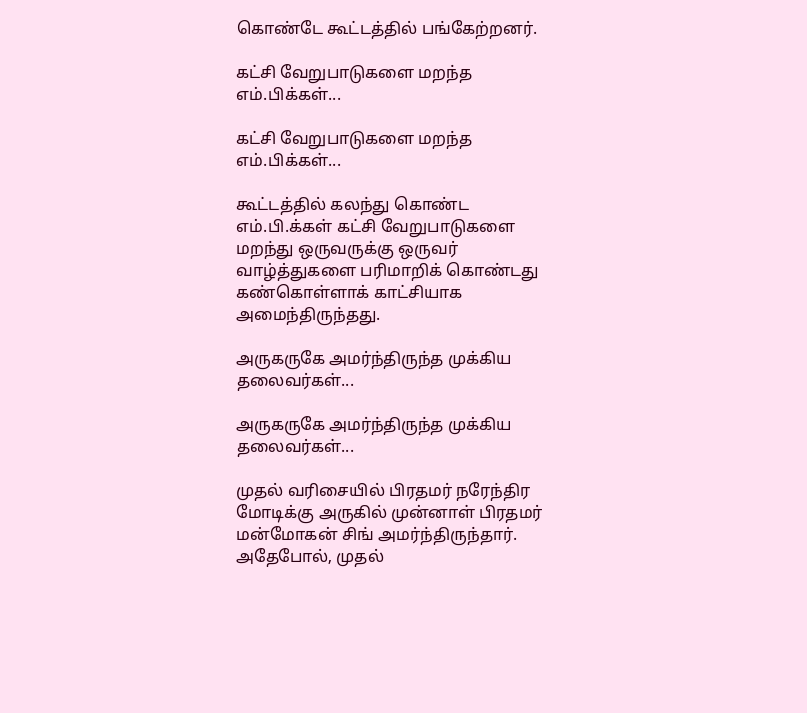கொண்டே கூட்டத்தில் பங்கேற்றனர்.

கட்சி வேறுபாடுகளை மறந்த எம்.பிக்கள்...

கட்சி வேறுபாடுகளை மறந்த எம்.பிக்கள்...

கூட்டத்தில் கலந்து கொண்ட எம்.பி.க்கள் கட்சி வேறுபாடுகளை மறந்து ஒருவருக்கு ஒருவர் வாழ்த்துகளை பரிமாறிக் கொண்டது கண்கொள்ளாக் காட்சியாக அமைந்திருந்தது.

அருகருகே அமர்ந்திருந்த முக்கிய தலைவர்கள்...

அருகருகே அமர்ந்திருந்த முக்கிய தலைவர்கள்...

முதல் வரிசையில் பிரதமர் நரேந்திர மோடிக்கு அருகில் முன்னாள் பிரதமர் மன்மோகன் சிங் அமர்ந்திருந்தார். அதேபோல், முதல்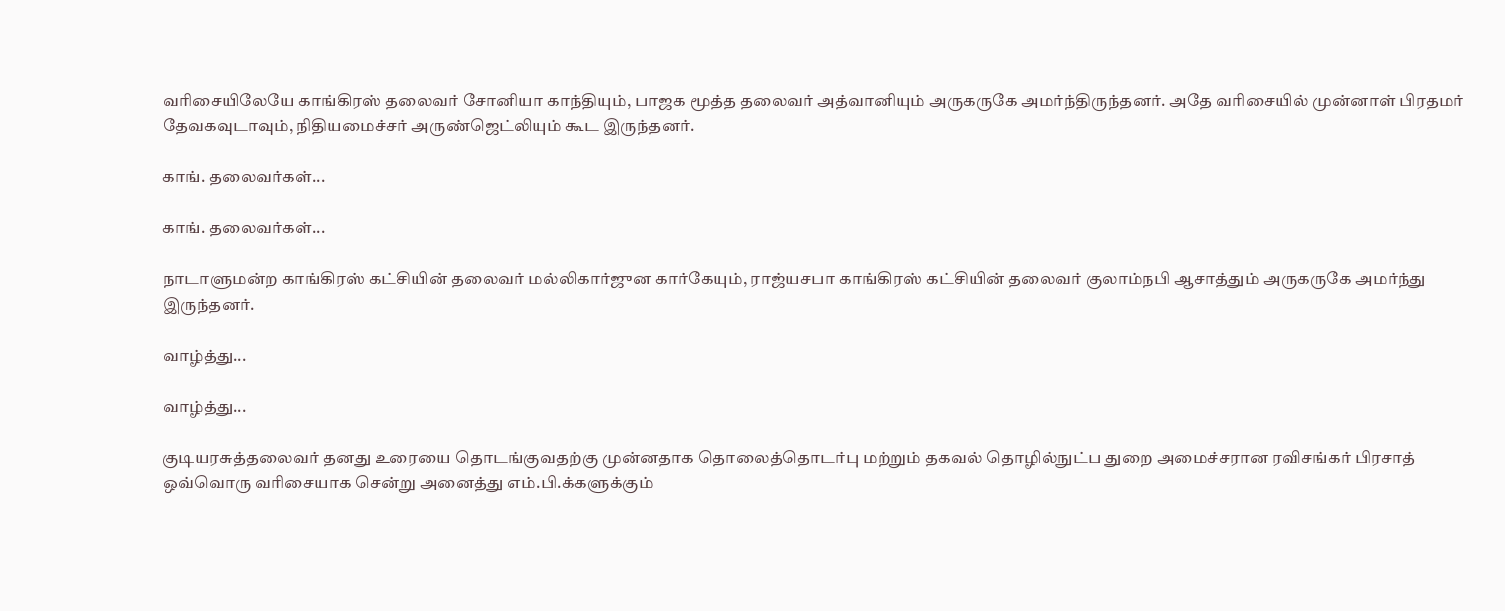வரிசையிலேயே காங்கிரஸ் தலைவர் சோனியா காந்தியும், பாஜக மூத்த தலைவர் அத்வானியும் அருகருகே அமர்ந்திருந்தனர். அதே வரிசையில் முன்னாள் பிரதமர் தேவகவுடாவும், நிதியமைச்சர் அருண்ஜெட்லியும் கூட இருந்தனர்.

காங். தலைவர்கள்...

காங். தலைவர்கள்...

நாடாளுமன்ற காங்கிரஸ் கட்சியின் தலைவர் மல்லிகார்ஜுன கார்கேயும், ராஜ்யசபா காங்கிரஸ் கட்சியின் தலைவர் குலாம்நபி ஆசாத்தும் அருகருகே அமர்ந்து இருந்தனர்.

வாழ்த்து...

வாழ்த்து...

குடியரசுத்தலைவர் தனது உரையை தொடங்குவதற்கு முன்னதாக தொலைத்தொடர்பு மற்றும் தகவல் தொழில்நுட்ப துறை அமைச்சரான ரவிசங்கர் பிரசாத் ஒவ்வொரு வரிசையாக சென்று அனைத்து எம்.பி.க்களுக்கும்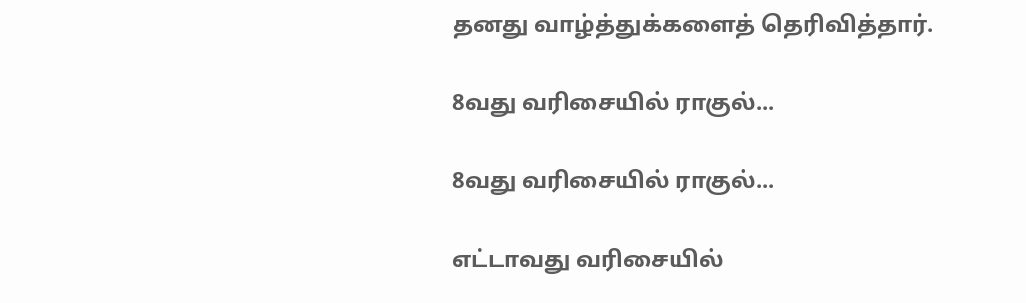தனது வாழ்த்துக்களைத் தெரிவித்தார்.

8வது வரிசையில் ராகுல்...

8வது வரிசையில் ராகுல்...

எட்டாவது வரிசையில்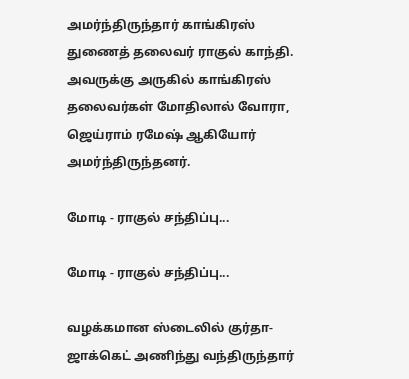அமர்ந்திருந்தார் காங்கிரஸ் துணைத் தலைவர் ராகுல் காந்தி. அவருக்கு அருகில் காங்கிரஸ் தலைவர்கள் மோதிலால் வோரா, ஜெய்ராம் ரமேஷ் ஆகியோர் அமர்ந்திருந்தனர்.

மோடி - ராகுல் சந்திப்பு...

மோடி - ராகுல் சந்திப்பு...

வழக்கமான ஸ்டைலில் குர்தா-ஜாக்கெட் அணிந்து வந்திருந்தார்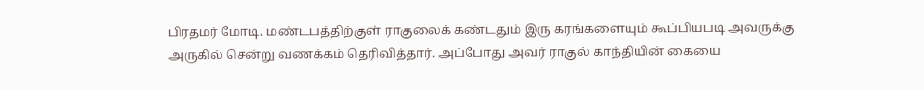பிரதமர் மோடி. மண்டபத்திற்குள் ராகுலைக் கண்டதும் இரு கரங்களையும் கூப்பியபடி அவருக்கு அருகில் சென்று வணக்கம் தெரிவித்தார். அப்போது அவர் ராகுல் காந்தியின் கையை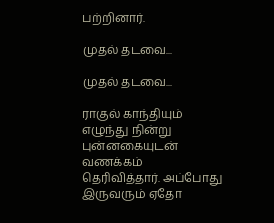பற்றினார்.

முதல் தடவை...

முதல் தடவை...

ராகுல் காந்தியும் எழுந்து நின்று புன்னகையுடன் வணக்கம் தெரிவித்தார். அப்போது இருவரும் ஏதோ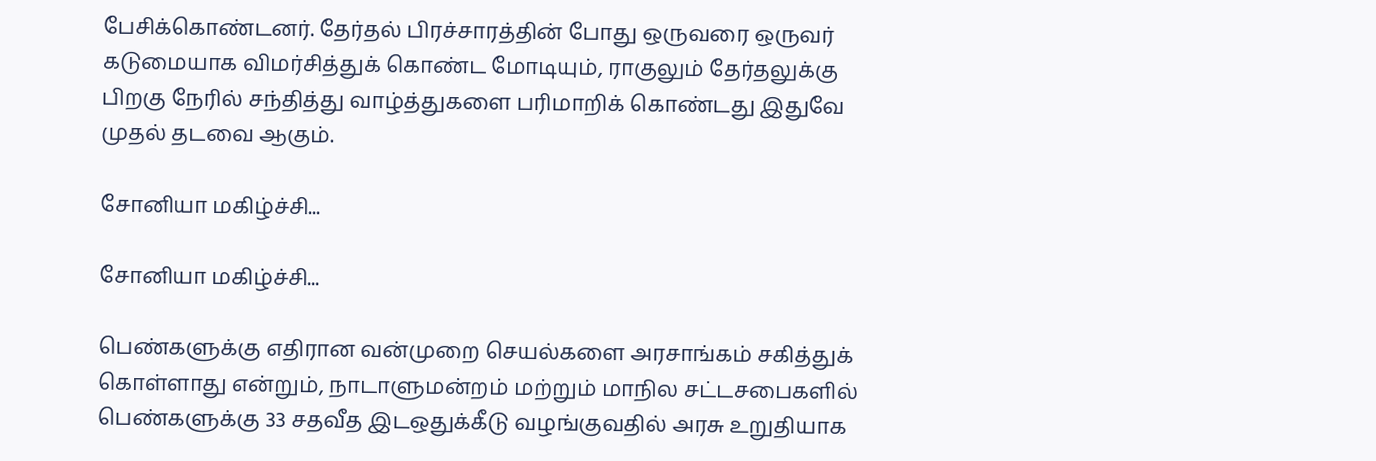பேசிக்கொண்டனர். தேர்தல் பிரச்சாரத்தின் போது ஒருவரை ஒருவர் கடுமையாக விமர்சித்துக் கொண்ட மோடியும், ராகுலும் தேர்தலுக்கு பிறகு நேரில் சந்தித்து வாழ்த்துகளை பரிமாறிக் கொண்டது இதுவே முதல் தடவை ஆகும்.

சோனியா மகிழ்ச்சி...

சோனியா மகிழ்ச்சி...

பெண்களுக்கு எதிரான வன்முறை செயல்களை அரசாங்கம் சகித்துக் கொள்ளாது என்றும், நாடாளுமன்றம் மற்றும் மாநில சட்டசபைகளில் பெண்களுக்கு 33 சதவீத இடஒதுக்கீடு வழங்குவதில் அரசு உறுதியாக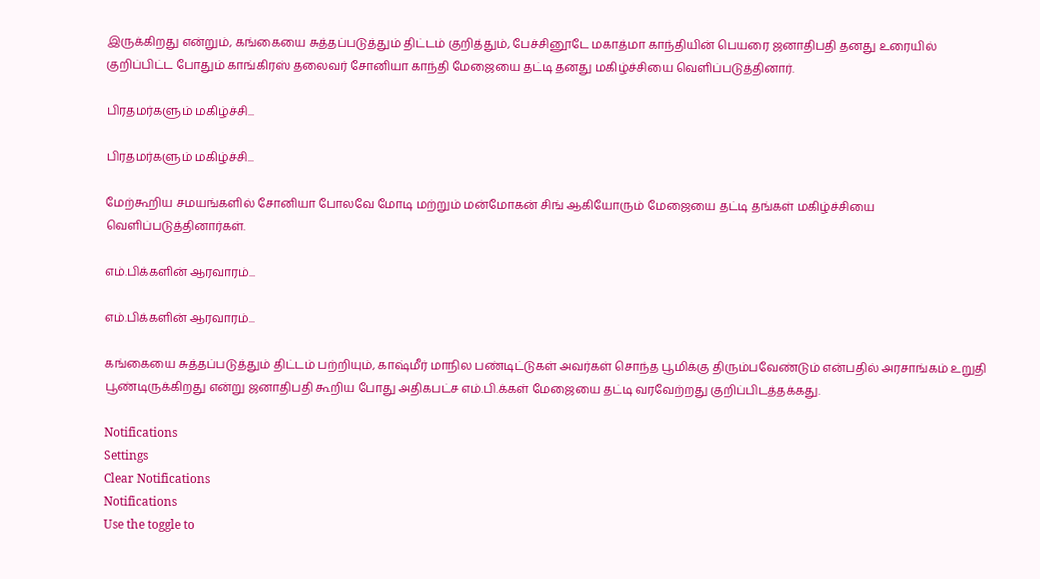இருக்கிறது என்றும், கங்கையை சுத்தப்படுத்தும் திட்டம் குறித்தும், பேச்சினூடே மகாத்மா காந்தியின் பெயரை ஜனாதிபதி தனது உரையில் குறிப்பிட்ட போதும் காங்கிரஸ் தலைவர் சோனியா காந்தி மேஜையை தட்டி தனது மகிழ்ச்சியை வெளிப்படுத்தினார்.

பிரதமர்களும் மகிழ்ச்சி...

பிரதமர்களும் மகிழ்ச்சி...

மேற்கூறிய சமயங்களில் சோனியா போலவே மோடி மற்றும் மன்மோகன் சிங் ஆகியோரும் மேஜையை தட்டி தங்கள் மகிழ்ச்சியை வெளிப்படுத்தினார்கள்.

எம்.பிக்களின் ஆரவாரம்...

எம்.பிக்களின் ஆரவாரம்...

கங்கையை சுத்தப்படுத்தும் திட்டம் பற்றியும், காஷ்மீர் மாநில பண்டிட்டுகள் அவர்கள் சொந்த பூமிக்கு திரும்பவேண்டும் என்பதில் அரசாங்கம் உறுதி பூண்டிருக்கிறது என்று ஜனாதிபதி கூறிய போது அதிகபட்ச எம்.பி.க்கள் மேஜையை தட்டி வரவேற்றது குறிப்பிடத்தக்கது.

Notifications
Settings
Clear Notifications
Notifications
Use the toggle to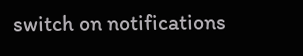switch on notifications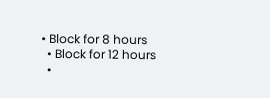• Block for 8 hours
  • Block for 12 hours
  •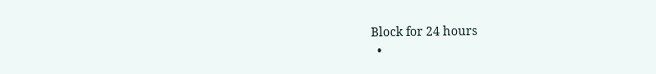Block for 24 hours
  •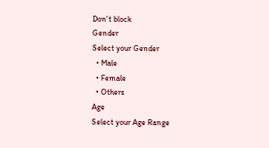Don't block
Gender
Select your Gender
  • Male
  • Female
  • Others
Age
Select your Age Range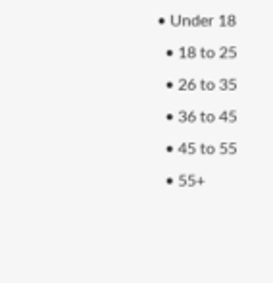• Under 18
  • 18 to 25
  • 26 to 35
  • 36 to 45
  • 45 to 55
  • 55+